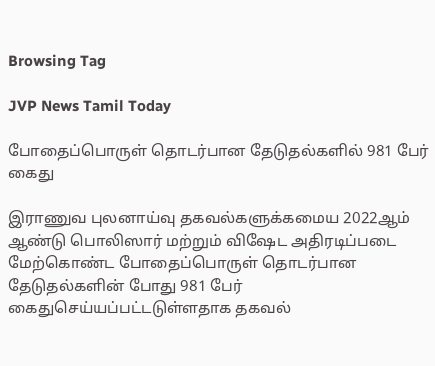Browsing Tag

JVP News Tamil Today

போதைப்பொருள் தொடர்பான தேடுதல்களில் 981 பேர் கைது

இராணுவ புலனாய்வு தகவல்களுக்கமைய 2022ஆம் ஆண்டு பொலிஸார் மற்றும் விஷேட அதிரடிப்படை மேற்கொண்ட போதைப்பொருள் தொடர்பான தேடுதல்களின் போது 981 பேர் கைதுசெய்யப்பட்டடுள்ளதாக தகவல்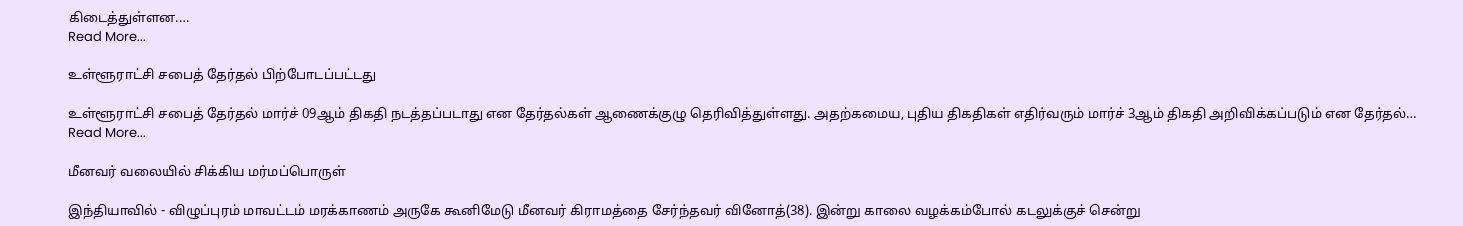கிடைத்துள்ளன.…
Read More...

உள்ளூராட்சி சபைத் தேர்தல் பிற்போடப்பட்டது

உள்ளூராட்சி சபைத் தேர்தல் மார்ச் 09ஆம் திகதி நடத்தப்படாது என தேர்தல்கள் ஆணைக்குழு தெரிவித்துள்ளது. அதற்கமைய, புதிய திகதிகள் எதிர்வரும் மார்ச் 3ஆம் திகதி அறிவிக்கப்படும் என தேர்தல்…
Read More...

மீனவர் வலையில் சிக்கிய மர்மப்பொருள்

இந்தியாவில் - விழுப்புரம் மாவட்டம் மரக்காணம் அருகே கூனிமேடு மீனவர் கிராமத்தை சேர்ந்தவர் வினோத்(38). இன்று காலை வழக்கம்போல் கடலுக்குச் சென்று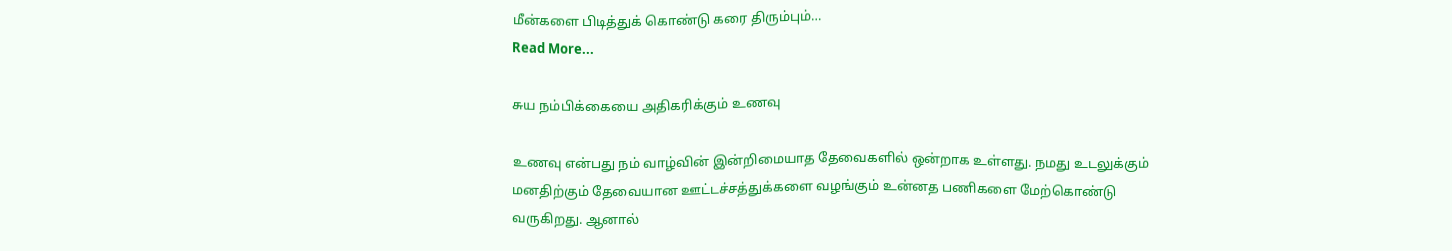மீன்களை பிடித்துக் கொண்டு கரை திரும்பும்…
Read More...

சுய நம்பிக்கையை அதிகரிக்கும் உணவு

உணவு என்பது நம் வாழ்வின் இன்றிமையாத தேவைகளில் ஒன்றாக உள்ளது. நமது உடலுக்கும் மனதிற்கும் தேவையான ஊட்டச்சத்துக்களை வழங்கும் உன்னத பணிகளை மேற்கொண்டு வருகிறது. ஆனால்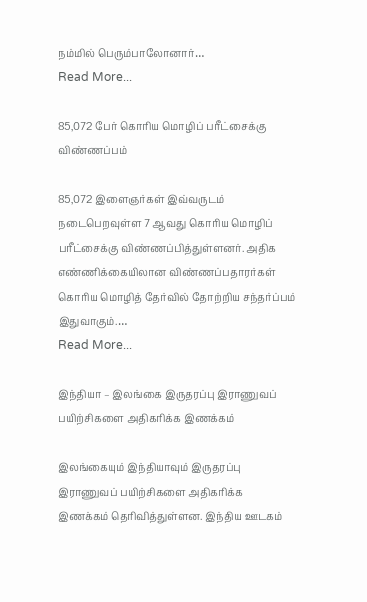நம்மில் பெரும்பாலோனார்…
Read More...

85,072 பேர் கொரிய மொழிப் பரீட்சைக்கு விண்ணப்பம்

85,072 இளைஞர்கள் இவ்வருடம் நடைபெறவுள்ள 7 ஆவது கொரிய மொழிப் பரீட்சைக்கு விண்ணப்பித்துள்ளனர். அதிக எண்ணிக்கையிலான விண்ணப்பதாரர்கள் கொரிய மொழித் தேர்வில் தோற்றிய சந்தர்ப்பம் இதுவாகும்.…
Read More...

இந்தியா – இலங்கை இருதரப்பு இராணுவப் பயிற்சிகளை அதிகரிக்க இணக்கம்

இலங்கையும் இந்தியாவும் இருதரப்பு இராணுவப் பயிற்சிகளை அதிகரிக்க இணக்கம் தெரிவித்துள்ளன. இந்திய ஊடகம்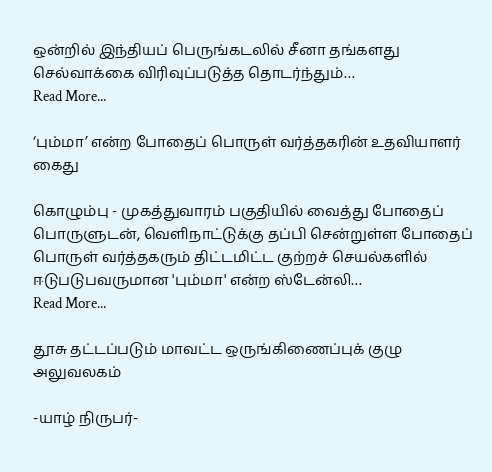ஒன்றில் இந்தியப் பெருங்கடலில் சீனா தங்களது செல்வாக்கை விரிவுப்படுத்த தொடர்ந்தும்…
Read More...

‘பும்மா’ என்ற போதைப் பொருள் வர்த்தகரின் உதவியாளர் கைது

கொழும்பு - முகத்துவாரம் பகுதியில் வைத்து போதைப் பொருளுடன், வெளிநாட்டுக்கு தப்பி சென்றுள்ள போதைப் பொருள் வர்த்தகரும் திட்டமிட்ட குற்றச் செயல்களில் ஈடுபடுபவருமான 'பும்மா' என்ற ஸ்டேன்லி…
Read More...

தூசு தட்டப்படும் மாவட்ட ஒருங்கிணைப்புக் குழு அலுவலகம்

-யாழ் நிருபர்-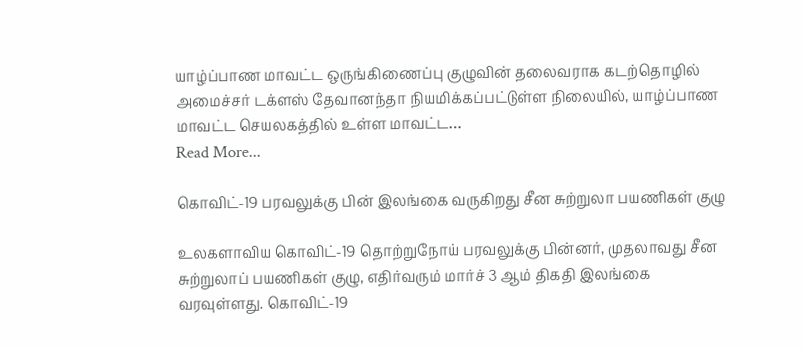யாழ்ப்பாண மாவட்ட ஒருங்கிணைப்பு குழுவின் தலைவராக கடற்தொழில் அமைச்சர் டக்ளஸ் தேவானந்தா நியமிக்கப்பட்டுள்ள நிலையில், யாழ்ப்பாண மாவட்ட செயலகத்தில் உள்ள மாவட்ட…
Read More...

கொவிட்-19 பரவலுக்கு பின் இலங்கை வருகிறது சீன சுற்றுலா பயணிகள் குழு

உலகளாவிய கொவிட்-19 தொற்றுநோய் பரவலுக்கு பின்னர், முதலாவது சீன சுற்றுலாப் பயணிகள் குழு, எதிர்வரும் மார்ச் 3 ஆம் திகதி இலங்கை வரவுள்ளது. கொவிட்-19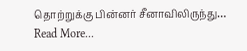தொற்றுக்கு பின்னர் சீனாவிலிருந்து…
Read More...